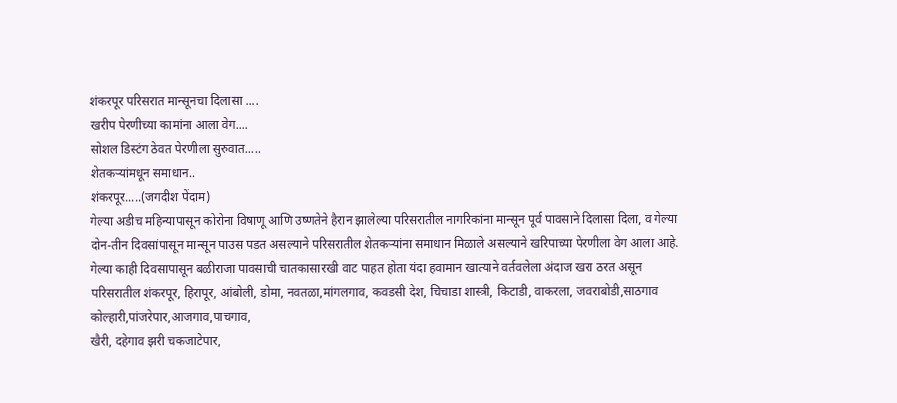शंकरपूर परिसरात मान्सूनचा दिलासा ....
खरीप पेरणीच्या कामांना आला वेग....
सोशल डिस्टंग ठेवत पेरणीला सुरुवात.....
शेतकऱ्यांमधून समाधान..
शंकरपूर.....(जगदीश पेंदाम)
गेल्या अडीच महिन्यापासून कोरोना विषाणू आणि उष्णतेने हैरान झालेल्या परिसरातील नागरिकांना मान्सून पूर्व पावसाने दिलासा दिला, व गेल्या दोन-तीन दिवसांपासून मान्सून पाउस पडत असल्याने परिसरातील शेतकऱ्यांना समाधान मिळाले असल्याने खरिपाच्या पेरणीला वेग आला आहे.
गेल्या काही दिवसापासून बळीराजा पावसाची चातकासारखी वाट पाहत होता यंदा हवामान खात्याने वर्तवलेला अंदाज खरा ठरत असून परिसरातील शंकरपूर, हिरापूर, आंबोली, डोमा, नवतळा,मांगलगाव, कवडसी देश, चिचाडा शास्त्री, किटाडी, वाकरला, जवराबोडी,साठगाव कोल्हारी,पांजरेपार,आजगाव,पाचगाव,
खैरी, दहेगाव झरी चकजाटेपार,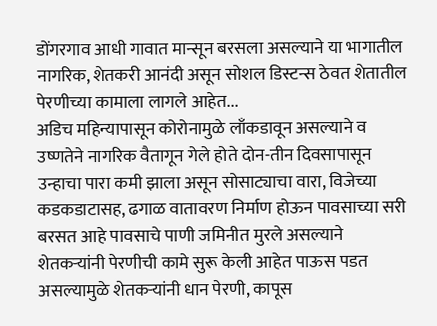डोंगरगाव आधी गावात मान्सून बरसला असल्याने या भागातील नागरिक, शेतकरी आनंदी असून सोशल डिस्टन्स ठेवत शेतातील पेरणीच्या कामाला लागले आहेत...
अडिच महिन्यापासून कोरोनामुळे लाँकडावून असल्याने व उष्णतेने नागरिक वैतागून गेले होते दोन-तीन दिवसापासून उन्हाचा पारा कमी झाला असून सोसाट्याचा वारा, विजेच्या कडकडाटासह, ढगाळ वातावरण निर्माण होऊन पावसाच्या सरी बरसत आहे पावसाचे पाणी जमिनीत मुरले असल्याने शेतकऱ्यांनी पेरणीची कामे सुरू केली आहेत पाऊस पडत असल्यामुळे शेतकऱ्यांनी धान पेरणी, कापूस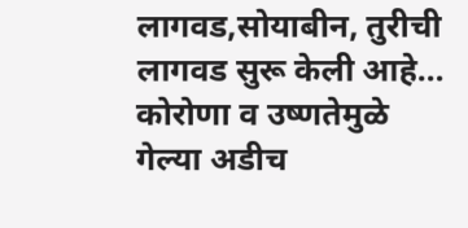लागवड,सोयाबीन, तुरीची लागवड सुरू केली आहे...
कोरोणा व उष्णतेमुळे गेल्या अडीच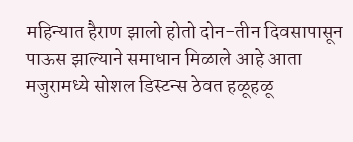महिन्यात हैराण झालो होतो दोन-तीन दिवसापासून पाऊस झाल्याने समाधान मिळाले आहे आता मजुरामध्ये सोशल डिस्टन्स ठेवत हळूहळू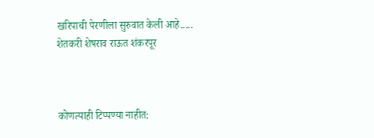खरिपाची पेरणीला सुरुवात केली आहे.....
शेतकरी शेषराव राऊत शंकरपूर



कोणत्याही टिप्पण्या नाहीत: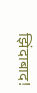झिंदाबाद!